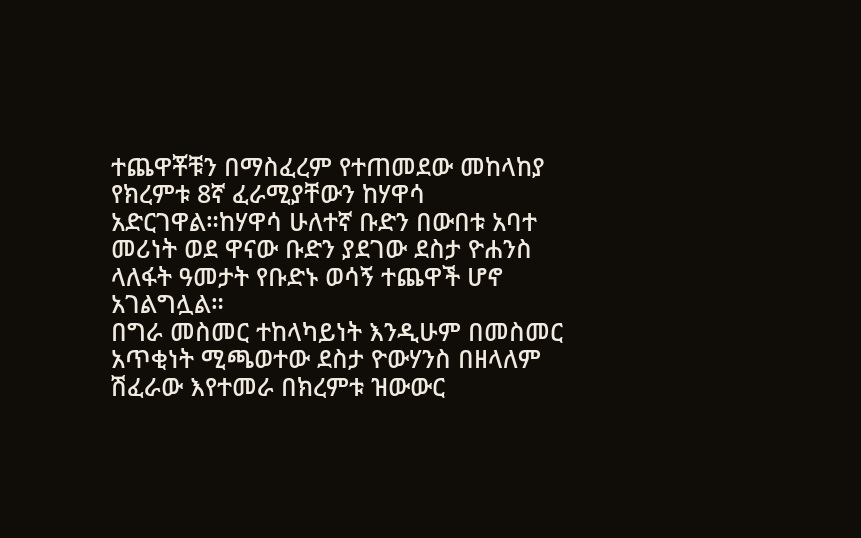ተጨዋቾቹን በማስፈረም የተጠመደው መከላከያ የክረምቱ 8ኛ ፈራሚያቸውን ከሃዋሳ አድርገዋል።ከሃዋሳ ሁለተኛ ቡድን በውበቱ አባተ መሪነት ወደ ዋናው ቡድን ያደገው ደስታ ዮሐንስ ላለፋት ዓመታት የቡድኑ ወሳኝ ተጨዋች ሆኖ አገልግሏል።
በግራ መስመር ተከላካይነት እንዲሁም በመስመር አጥቂነት ሚጫወተው ደስታ ዮውሃንስ በዘላለም ሽፈራው እየተመራ በክረምቱ ዝውውር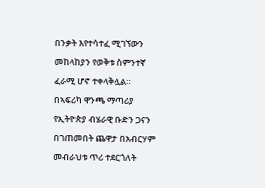በንቃት እየተሳተፈ ሚገኘውን መከላከያን የወቅቱ ስምንተኛ ፈራሚ ሆኖ ተቀላቅሏል።
በኣፍሪካ ዋንጫ ማጣሪያ የኢትዮጵያ ብሄራዊ ቡድን ጋናን በገጠመበት ጨዋታ በአብርሃም መብራህቱ ጥሪ ተደርጎለት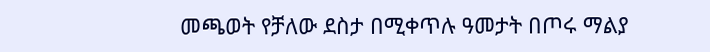መጫወት የቻለው ደስታ በሚቀጥሉ ዓመታት በጦሩ ማልያ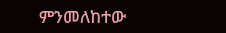ምንመለከተው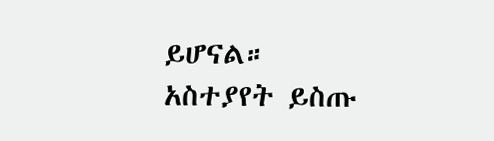ይሆናል።
አስተያየት ይስጡ